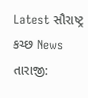Latest સૌરાષ્ટ્ર કચ્છ News
તારાજી: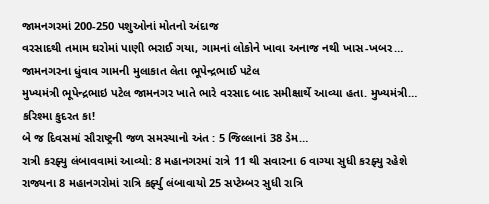જામનગરમાં 200-250 પશુઓનાં મોતનો અંદાજ
વરસાદથી તમામ ઘરોમાં પાણી ભરાઈ ગયા, ગામનાં લોકોને ખાવા અનાજ નથી ખાસ-ખબર…
જામનગરના ધુંવાવ ગામની મુલાકાત લેતા ભૂપેન્દ્રભાઈ પટેલ
મુખ્યમંત્રી ભૂપેન્દ્રભાઇ પટેલ જામનગર ખાતે ભારે વરસાદ બાદ સમીક્ષાર્થે આવ્યા હતા. મુખ્યમંત્રી…
કરિશ્મા કુદરત કા!
બે જ દિવસમાં સૌરાષ્ટ્રની જળ સમસ્યાનો અંત : 5 જિલ્લાનાં 38 ડેમ…
રાત્રી કરફ્યુ લંબાવવામાં આવ્યો: 8 મહાનગરમાં રાત્રે 11 થી સવારના 6 વાગ્યા સુધી કરફ્યુ રહેશે
રાજ્યના 8 મહાનગરોમાં રાત્રિ કર્ફ્યુ લંબાવાયો 25 સપ્ટેમ્બર સુધી રાત્રિ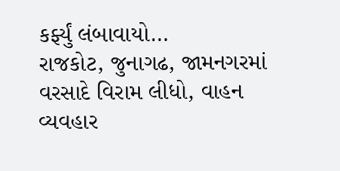કર્ફ્યું લંબાવાયો…
રાજકોટ, જુનાગઢ, જામનગરમાં વરસાદે વિરામ લીધો, વાહન વ્યવહાર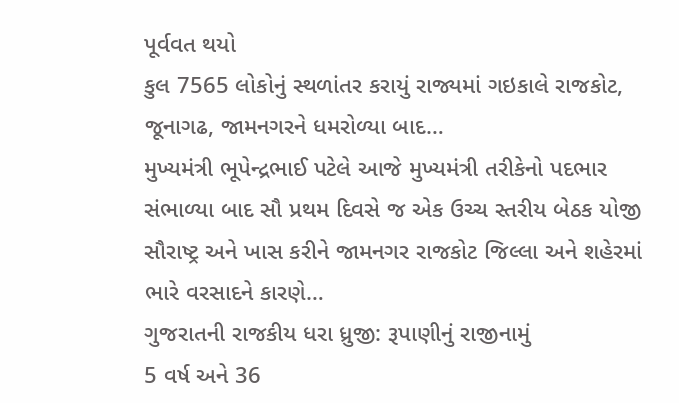પૂર્વવત થયો
કુલ 7565 લોકોનું સ્થળાંતર કરાયું રાજ્યમાં ગઇકાલે રાજકોટ, જૂનાગઢ, જામનગરને ધમરોળ્યા બાદ…
મુખ્યમંત્રી ભૂપેન્દ્રભાઈ પટેલે આજે મુખ્યમંત્રી તરીકેનો પદભાર સંભાળ્યા બાદ સૌ પ્રથમ દિવસે જ એક ઉચ્ચ સ્તરીય બેઠક યોજી
સૌરાષ્ટ્ર અને ખાસ કરીને જામનગર રાજકોટ જિલ્લા અને શહેરમાં ભારે વરસાદને કારણે…
ગુજરાતની રાજકીય ધરા ધ્રુજી: રૂપાણીનું રાજીનામું
5 વર્ષ અને 36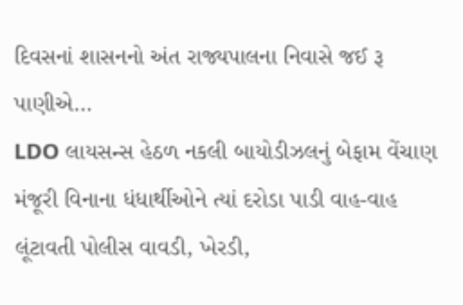દિવસનાં શાસનનો અંત રાજ્યપાલના નિવાસે જઈ રૂ પાણીએ…
LDO લાયસન્સ હેઠળ નકલી બાયોડીઝલનું બેફામ વેંચાણ
મંજૂરી વિનાના ધંધાર્થીઓને ત્યાં દરોડા પાડી વાહ-વાહ લૂંટાવતી પોલીસ વાવડી, ખેરડી,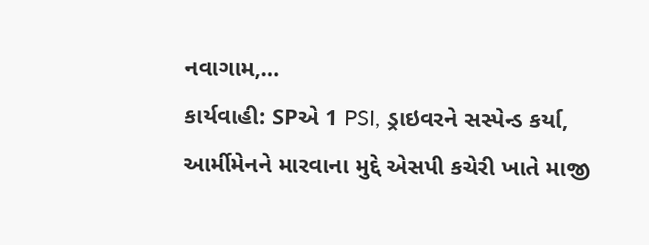નવાગામ,…
કાર્યવાહી: SPએ 1 PSI, ડ્રાઇવરને સસ્પેન્ડ કર્યા, આર્મીમેનને મારવાના મુદ્દે એસપી કચેરી ખાતે માજી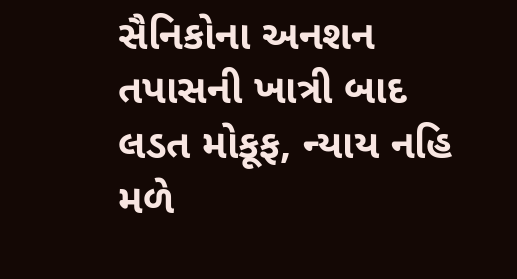સૈનિકોના અનશન
તપાસની ખાત્રી બાદ લડત મોકૂફ, ન્યાય નહિ મળે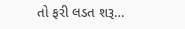તો ફરી લડત શરૂ…